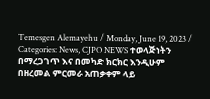Temesgen Alemayehu / Monday, June 19, 2023 / Categories: News, CJPO NEWS ተወላጅነትን በማረጋገጥ እና በመካድ ክርክር እንዲሁም በዘረመል ምርመራ አጠቃቀም ላይ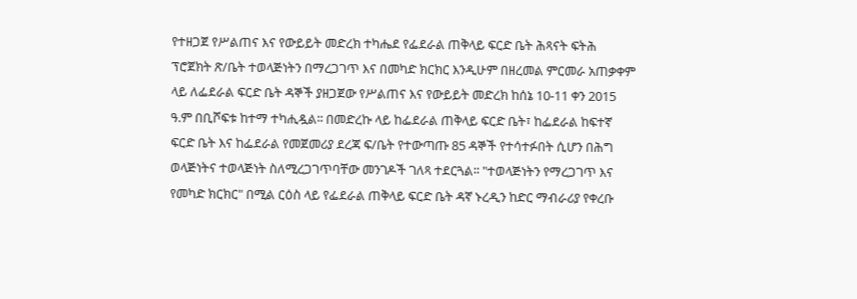የተዘጋጀ የሥልጠና እና የውይይት መድረክ ተካሔደ የፌደራል ጠቅላይ ፍርድ ቤት ሕጻናት ፍትሕ ፕሮጀክት ጽ/ቤት ተወላጅነትን በማረጋገጥ እና በመካድ ክርክር እንዲሁም በዘረመል ምርመራ አጠቃቀም ላይ ለፌደራል ፍርድ ቤት ዳኞች ያዘጋጀው የሥልጠና እና የውይይት መድረክ ከሰኔ 10-11 ቀን 2015 ዓ.ም በቢሾፍቱ ከተማ ተካሒዷል፡፡ በመድረኩ ላይ ከፌደራል ጠቅላይ ፍርድ ቤት፣ ከፌደራል ከፍተኛ ፍርድ ቤት እና ከፌደራል የመጀመሪያ ደረጃ ፍ/ቤት የተውጣጡ 85 ዳኞች የተሳተፉበት ሲሆን በሕግ ወላጅነትና ተወላጅነት ስለሚረጋገጥባቸው መንገዶች ገለጻ ተደርጓል፡፡ "ተወላጅነትን የማረጋገጥ እና የመካድ ክርክር" በሚል ርዕስ ላይ የፌደራል ጠቅላይ ፍርድ ቤት ዳኛ ኑረዲን ከድር ማብራሪያ የቀረቡ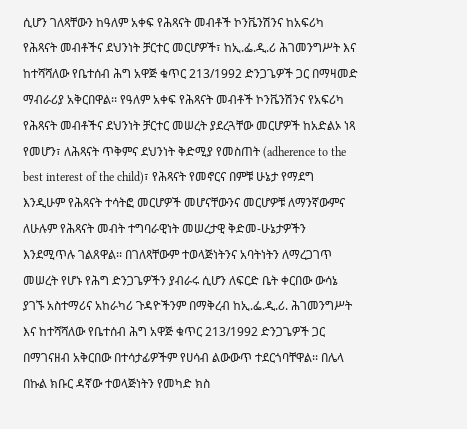ሲሆን ገለጻቸውን ከዓለም አቀፍ የሕጻናት መብቶች ኮንቬንሽንና ከአፍሪካ የሕጻናት መብቶችና ደህንነት ቻርተር መርሆዎች፣ ከኢ.ፌ.ዲ.ሪ ሕገመንግሥት እና ከተሻሻለው የቤተሰብ ሕግ አዋጅ ቁጥር 213/1992 ድንጋጌዎች ጋር በማዛመድ ማብራሪያ አቅርበዋል፡፡ የዓለም አቀፍ የሕጻናት መብቶች ኮንቬንሽንና የአፍሪካ የሕጻናት መብቶችና ደህንነት ቻርተር መሠረት ያደረጓቸው መርሆዎች ከአድልኦ ነጻ የመሆን፣ ለሕጻናት ጥቅምና ደህንነት ቅድሚያ የመስጠት (adherence to the best interest of the child)፣ የሕጻናት የመኖርና በምቹ ሁኔታ የማደግ እንዲሁም የሕጻናት ተሳትፎ መርሆዎች መሆናቸውንና መርሆዎቹ ለማንኛውምና ለሁሉም የሕጻናት መብት ተግባራዊነት መሠረታዊ ቅድመ-ሁኔታዎችን እንደሚጥሉ ገልጸዋል፡፡ በገለጻቸውም ተወላጅነትንና አባትነትን ለማረጋገጥ መሠረት የሆኑ የሕግ ድንጋጌዎችን ያብራሩ ሲሆን ለፍርድ ቤት ቀርበው ውሳኔ ያገኙ አስተማሪና አከራካሪ ጉዳዮችንም በማቅረብ ከኢ.ፌ.ዲ.ሪ. ሕገመንግሥት እና ከተሻሻለው የቤተሰብ ሕግ አዋጅ ቁጥር 213/1992 ድንጋጌዎች ጋር በማገናዘብ አቅርበው በተሳታፊዎችም የሀሳብ ልውውጥ ተደርጎባቸዋል፡፡ በሌላ በኩል ክቡር ዳኛው ተወላጅነትን የመካድ ክስ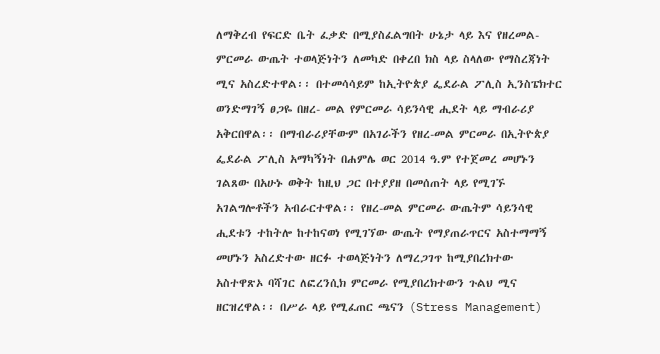ለማቅረብ የፍርድ ቤት ፈቃድ በሚያስፈልግበት ሁኔታ ላይ እና የዘረመል-ምርመራ ውጤት ተወላጅነትን ለመካድ በቀረበ ክስ ላይ ስላለው የማስረጃነት ሚና አስረድተዋል፡፡ በተመሳሳይም ከኢትዮጵያ ፌደራል ፖሊስ ኢንስፔክተር ወንድማገኝ ፀጋዬ በዘረ- መል የምርመራ ሳይንሳዊ ሒደት ላይ ማብራሪያ አቅርበዋል፡፡ በማብራሪያቸውም በአገራችን የዘረ-መል ምርመራ በኢትዮጵያ ፌደራል ፖሊስ አማካኝነት በሐምሌ ወር 2014 ዓ.ም የተጀመረ መሆኑን ገልጸው በአሁኑ ወቅት ከዚህ ጋር በተያያዘ በመሰጠት ላይ የሚገኙ አገልግሎቶችን አብራርተዋል፡፡ የዘረ-መል ምርመራ ውጤትም ሳይንሳዊ ሒደቱን ተከትሎ ከተከናወነ የሚገኘው ውጤት የማያጠራጥርና አስተማማኝ መሆኑን አስረድተው ዘርፉ ተወላጅነትን ለማረጋገጥ ከሚያበረክተው አስተዋጽኦ ባሻገር ለፎረንሲክ ምርመራ የሚያበረክተውን ጉልህ ሚና ዘርዝረዋል፡፡ በሥራ ላይ የሚፈጠር ጫናን (Stress Management)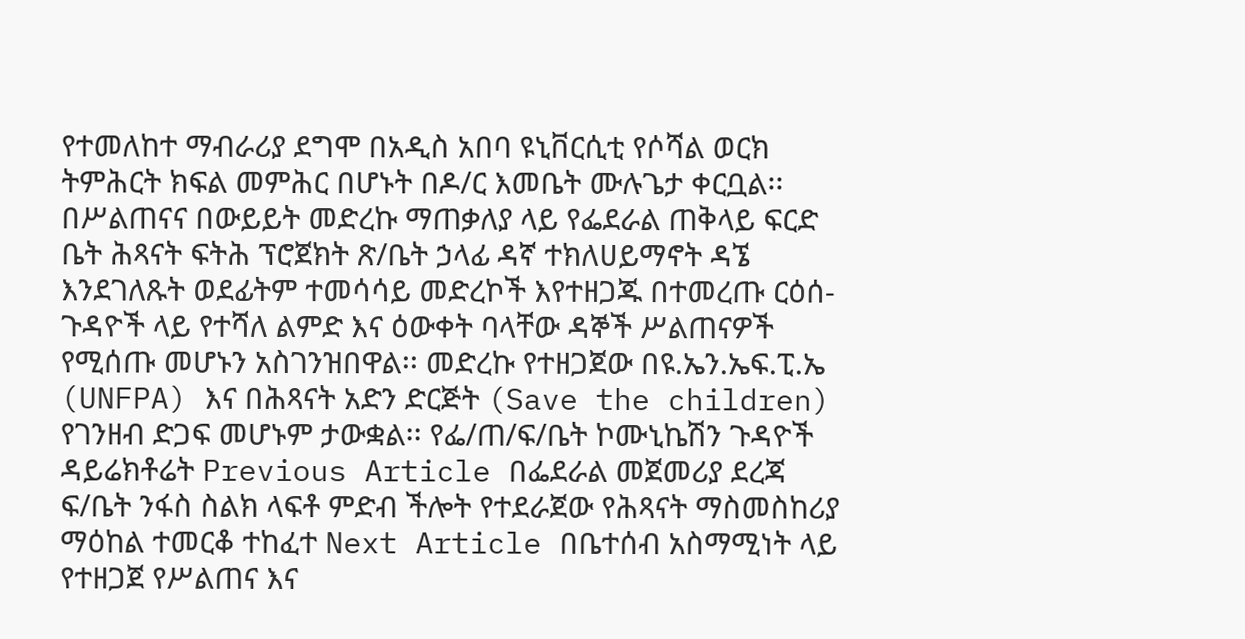የተመለከተ ማብራሪያ ደግሞ በአዲስ አበባ ዩኒቨርሲቲ የሶሻል ወርክ ትምሕርት ክፍል መምሕር በሆኑት በዶ/ር እመቤት ሙሉጌታ ቀርቧል፡፡ በሥልጠናና በውይይት መድረኩ ማጠቃለያ ላይ የፌደራል ጠቅላይ ፍርድ ቤት ሕጻናት ፍትሕ ፕሮጀክት ጽ/ቤት ኃላፊ ዳኛ ተክለሀይማኖት ዳኜ እንደገለጹት ወደፊትም ተመሳሳይ መድረኮች እየተዘጋጁ በተመረጡ ርዕሰ-ጉዳዮች ላይ የተሻለ ልምድ እና ዕውቀት ባላቸው ዳኞች ሥልጠናዎች የሚሰጡ መሆኑን አስገንዝበዋል፡፡ መድረኩ የተዘጋጀው በዩ.ኤን.ኤፍ.ፒ.ኤ (UNFPA) እና በሕጻናት አድን ድርጅት (Save the children) የገንዘብ ድጋፍ መሆኑም ታውቋል፡፡ የፌ/ጠ/ፍ/ቤት ኮሙኒኬሽን ጉዳዮች ዳይሬክቶሬት Previous Article በፌደራል መጀመሪያ ደረጃ ፍ/ቤት ንፋስ ስልክ ላፍቶ ምድብ ችሎት የተደራጀው የሕጻናት ማስመስከሪያ ማዕከል ተመርቆ ተከፈተ Next Article በቤተሰብ አስማሚነት ላይ የተዘጋጀ የሥልጠና እና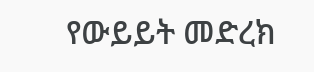የውይይት መድረክ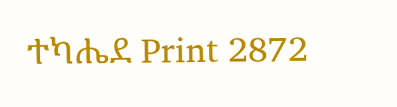ተካሔደ Print 2872